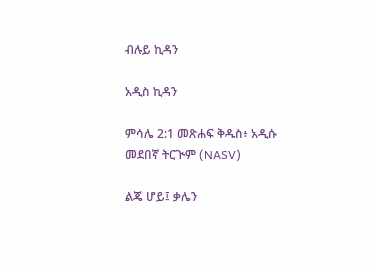ብሉይ ኪዳን

አዲስ ኪዳን

ምሳሌ 2:1 መጽሐፍ ቅዱስ፥ አዲሱ መደበኛ ትርጒም (NASV)

ልጄ ሆይ፤ ቃሌን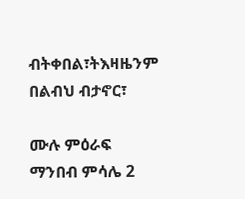ብትቀበል፣ትእዛዜንም በልብህ ብታኖር፣

ሙሉ ምዕራፍ ማንበብ ምሳሌ 2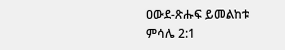ዐውደ-ጽሑፍ ይመልከቱ ምሳሌ 2:1